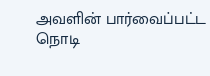அவளின் பார்வைப்பட்ட நொடி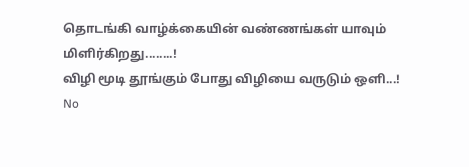தொடங்கி வாழ்க்கையின் வண்ணங்கள் யாவும் மிளிர்கிறது........!
விழி மூடி தூங்கும் போது விழியை வருடும் ஒளி...!
No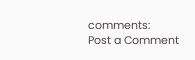comments:
Post a Comment